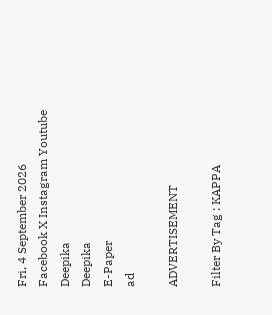Fri, 4 September 2026
Facebook X Instagram Youtube
Deepika
Deepika
E-Paper
ad

ADVERTISEMENT

Filter By Tag : KAPPA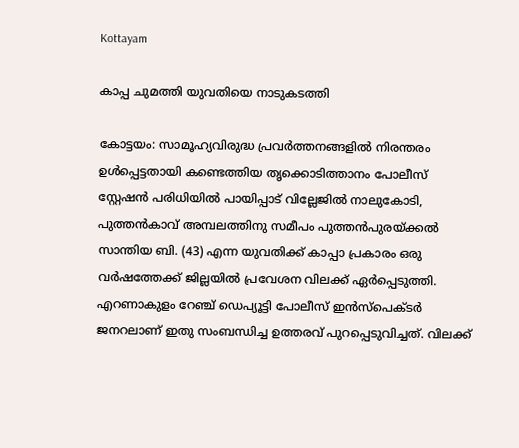Kottayam

കാപ്പ ചുമത്തി യുവതിയെ നാടുകടത്തി

കോട്ടയം: സാമൂഹ്യവിരുദ്ധ പ്രവർത്തനങ്ങളിൽ നിരന്തരം ഉൾപ്പെട്ടതായി കണ്ടെത്തിയ തൃക്കൊടിത്താനം പോലീസ് സ്റ്റേഷൻ പരിധിയിൽ പായിപ്പാട് വില്ലേജിൽ നാലുകോടി, പുത്തൻകാവ് അമ്പലത്തിനു സമീപം പുത്തൻപുരയ്ക്കൽ സാന്തിയ ബി. (43) എന്ന യുവതിക്ക് കാപ്പാ പ്രകാരം ഒരു വർഷത്തേക്ക് ജില്ലയിൽ പ്രവേശന വിലക്ക് ഏർപ്പെടുത്തി. എറണാകുളം റേഞ്ച് ഡെപ്യൂട്ടി പോലീസ് ഇൻസ്പെക്ടർ ജനറലാണ് ഇതു സംബന്ധിച്ച ഉത്തരവ് പുറപ്പെടുവിച്ചത്. വിലക്ക്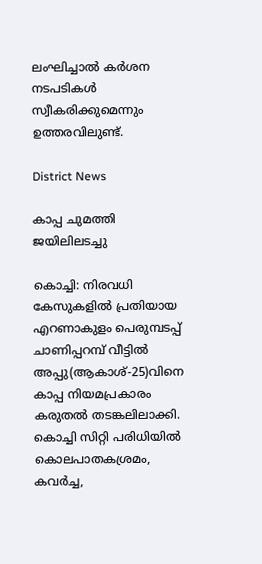ലംഘിച്ചാൽ കർശന നടപടികൾ സ്വീകരിക്കുമെന്നും ഉത്തരവിലുണ്ട്.

District News

കാപ്പ ചുമത്തി ജയിലിലടച്ചു

കൊച്ചി: നിരവധി കേസുകളിൽ പ്രതിയായ എറണാകുളം പെരുമ്പടപ്പ് ചാണിപ്പറമ്പ് വീട്ടില്‍ അപ്പു(ആകാശ്-25)വിനെ കാപ്പ നിയമപ്രകാരം കരുതല്‍ തടങ്കലിലാക്കി. കൊച്ചി സിറ്റി പരിധിയില്‍ കൊലപാതകശ്രമം, കവര്‍ച്ച,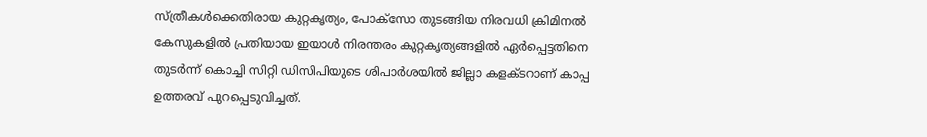സ്ത്രീകള്‍ക്കെതിരായ കുറ്റകൃത്യം, പോക്‌സോ തുടങ്ങിയ നിരവധി ക്രിമിനല്‍ കേസുകളില്‍ പ്രതിയായ ഇയാള്‍ നിരന്തരം കുറ്റകൃത്യങ്ങളില്‍ ഏര്‍പ്പെട്ടതിനെ തുടര്‍ന്ന് കൊച്ചി സിറ്റി ഡിസിപിയുടെ ശിപാര്‍ശയില്‍ ജില്ലാ കളക്ടറാണ് കാപ്പ ഉത്തരവ് പുറപ്പെടുവിച്ചത്.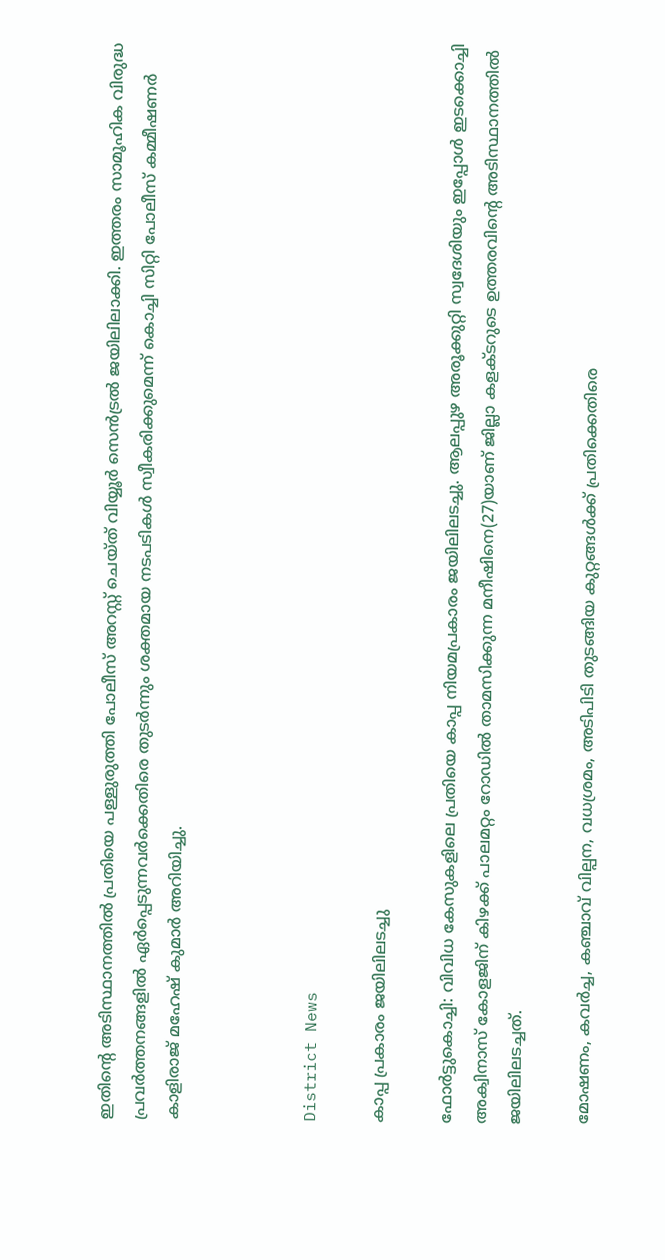ഇതിന്‍റെ അടിസ്ഥാനത്തില്‍ പ്രതിയെ പള്ളുരുത്തി പോലീസ് അറസ്റ്റ് ചെയ്ത് വിയ്യൂര്‍ സെന്‍ട്രല്‍ ജയിലിലാക്കി. ഇത്തരം സാമൂഹിക വിരുദ്ധ പ്രവര്‍ത്തനങ്ങളില്‍ ഏര്‍പ്പെടുന്നവര്‍ക്കെതിരെ തുടര്‍ന്നും ശക്തമായ നടപടികള്‍ സ്വീകരിക്കുമെന്ന് കൊച്ചി സിറ്റി പോലീസ് കമ്മീഷണര്‍ കാളിരാജ് മഹേഷ് കുമാര്‍ അറിയിച്ചു.



District News

കാപ്പ പ്രകാരം ജയിലിലടച്ചു

ഫോർട്ടുകൊച്ചി: വിവിധ കേസുകളിലെ പ്രതിയെ കാപ്പ നിയമപ്രകാരം ജയിലിലടച്ചു. ആലപ്പുഴ അരൂക്കുറ്റി സ്വദേശിയും ഇപ്പോള്‍ ഇടക്കൊച്ചി അക്വിനാസ് കോളജിന് കിഴക്ക് പാലമറ്റം റോഡില്‍ താമസിക്കുന്ന മനീഷിനെ(27)യാണ് ജില്ലാ കളക്ടറുടെ ഉത്തരവിന്‍റെ അടിസ്ഥാനത്തില്‍ ജയിലിലടച്ചത്.

മോഷണം, കവര്‍ച്ച, കഞ്ചാവ് വില്പന, വധശ്രമം, അടിപിടി തുടങ്ങിയ കുറ്റങ്ങള്‍ക്ക് പ്രതിക്കെതിരെ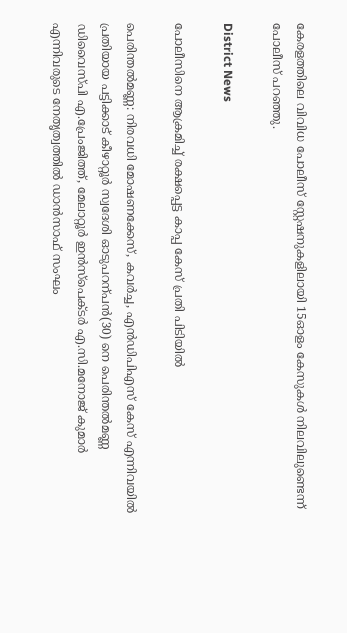കേരളത്തിലെ വിവിധ പോലീസ് സ്റ്റേഷനുകളിലായി 15ഓളം കേസുകള്‍ നിലവിലുണ്ടെന്ന് പോലീസ് പറഞ്ഞു.

District News

പോലീസിനെ ആക്രമിച്ച് രക്ഷപ്പെട്ട കാപ്പ കേസ് പ്രതി പിടിയിൽ

പെരിന്തൽമണ്ണ: നിരവധി മോഷണക്കേസ്, കവർച്ച, എൻഡിപിഎസ് കേസ് എന്നിവയിൽ പ്രതിയായ പട്ടിക്കാട് കീഴാറ്റൂർ സ്വദേശി ഓടുപറന്പൻ(30) നെ പെരിന്തൽമണ്ണ ഡിവൈസ്പി എ.പ്രേംജിത്ത്, മേലാറ്റൂർ ഇൻസ്പെക്ടർ എ.സി.മനോജ് കുമാർ എന്നിവരുടെ നേതൃത്വത്തിൽ ഡാൻസാഫ് സംഘം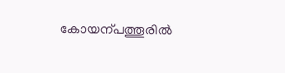കോയന്പത്തൂരിൽ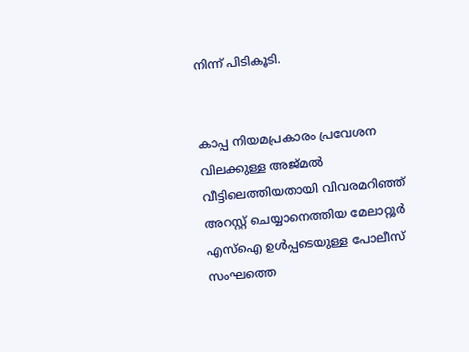നിന്ന് പിടികൂടി.


കാപ്പ നിയമപ്രകാരം പ്രവേശന വിലക്കുള്ള അജ്മൽ വീട്ടിലെത്തിയതായി വിവരമറിഞ്ഞ് അറസ്റ്റ് ചെയ്യാനെത്തിയ മേലാറ്റൂർ എസ്ഐ ഉൾപ്പടെയുള്ള പോലീസ് സംഘത്തെ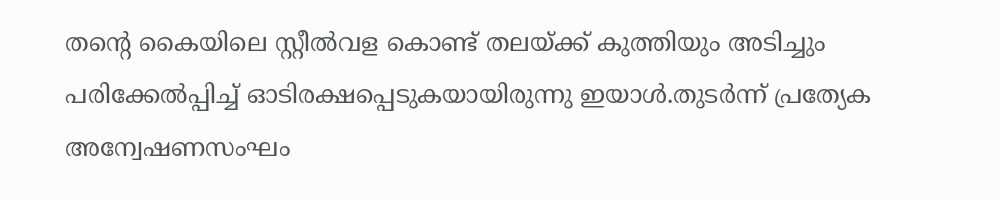തന്‍റെ കൈയിലെ സ്റ്റീൽവള കൊണ്ട് തലയ്ക്ക് കുത്തിയും അടിച്ചും പരിക്കേൽപ്പിച്ച് ഓടിരക്ഷപ്പെടുകയായിരുന്നു ഇയാൾ.തുടർന്ന് പ്രത്യേക അന്വേഷണസംഘം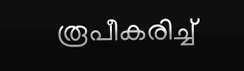രൂപീകരിച്ച്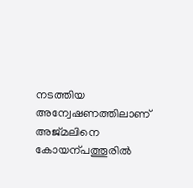നടത്തിയ അന്വേഷണത്തിലാണ് അജ്മലിനെ കോയന്പത്തൂരിൽ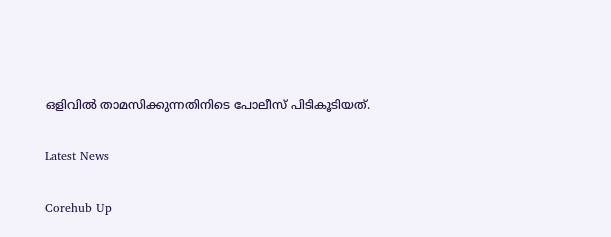ഒളിവിൽ താമസിക്കുന്നതിനിടെ പോലീസ് പിടികൂടിയത്.

Latest News

Corehub Up